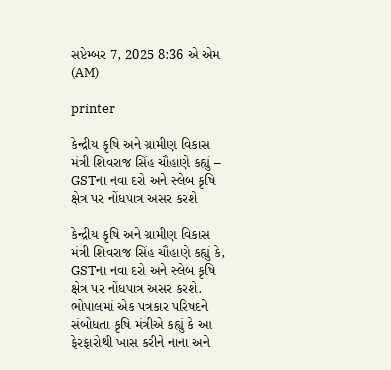સપ્ટેમ્બર 7, 2025 8:36 એ એમ (AM)

printer

કેન્દ્રીય કૃષિ અને ગ્રામીણ વિકાસ મંત્રી શિવરાજ સિંહ ચૌહાણે કહ્યું – GSTના નવા દરો અને સ્લેબ કૃષિ ક્ષેત્ર પર નોંધપાત્ર અસર કરશે

કેન્દ્રીય કૃષિ અને ગ્રામીણ વિકાસ મંત્રી શિવરાજ સિંહ ચૌહાણે કહ્યું કે, GSTના નવા દરો અને સ્લેબ કૃષિ ક્ષેત્ર પર નોંધપાત્ર અસર કરશે. ભોપાલમાં એક પત્રકાર પરિષદને સંબોધતા કૃષિ મંત્રીએ કહ્યું કે આ ફેરફારોથી ખાસ કરીને નાના અને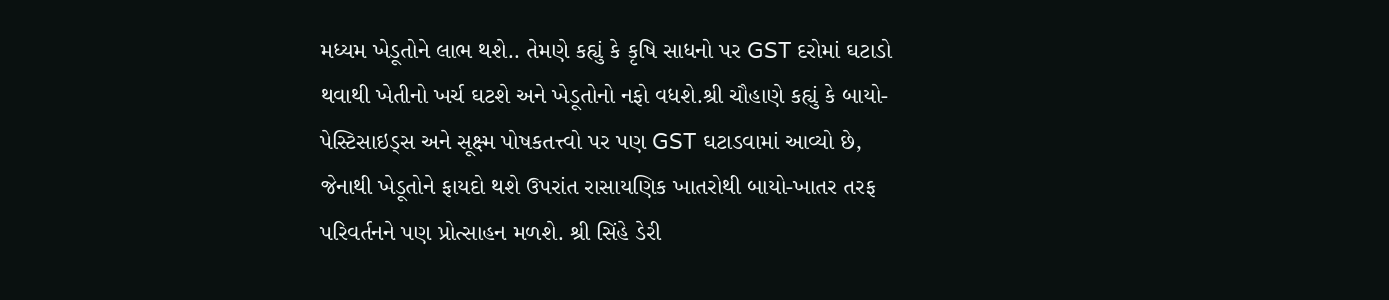મધ્યમ ખેડૂતોને લાભ થશે.. તેમણે કહ્યું કે કૃષિ સાધનો પર GST દરોમાં ઘટાડો થવાથી ખેતીનો ખર્ચ ઘટશે અને ખેડૂતોનો નફો વધશે.શ્રી ચૌહાણે કહ્યું કે બાયો-પેસ્ટિસાઇડ્સ અને સૂક્ષ્મ પોષકતત્ત્વો પર પણ GST ઘટાડવામાં આવ્યો છે, જેનાથી ખેડૂતોને ફાયદો થશે ઉપરાંત રાસાયણિક ખાતરોથી બાયો-ખાતર તરફ પરિવર્તનને પણ પ્રોત્સાહન મળશે. શ્રી સિંહે ડેરી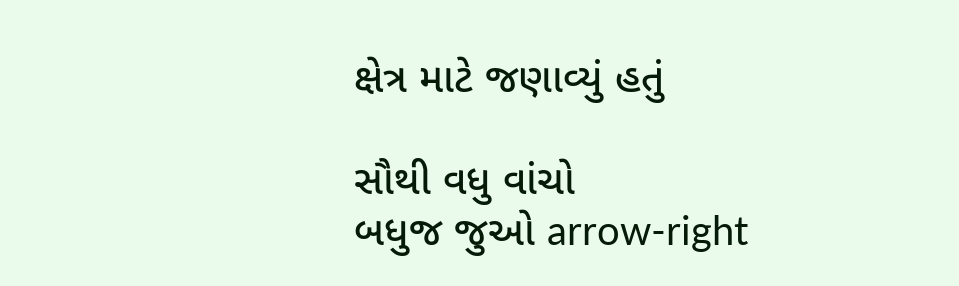ક્ષેત્ર માટે જણાવ્યું હતું

સૌથી વધુ વાંચો
બધુજ જુઓ arrow-right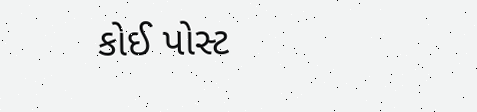કોઈ પોસ્ટ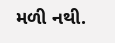મળી નથી.